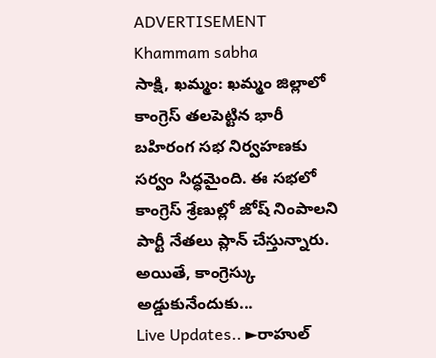ADVERTISEMENT
Khammam sabha
సాక్షి, ఖమ్మం: ఖమ్మం జిల్లాలో కాంగ్రెస్ తలపెట్టిన భారీ బహిరంగ సభ నిర్వహణకు సర్వం సిద్ధమైంది. ఈ సభలో కాంగ్రెస్ శ్రేణుల్లో జోష్ నింపాలని పార్టీ నేతలు ప్లాన్ చేస్తున్నారు. అయితే, కాంగ్రెస్కు అడ్డుకునేందుకు...
Live Updates.. ►రాహుల్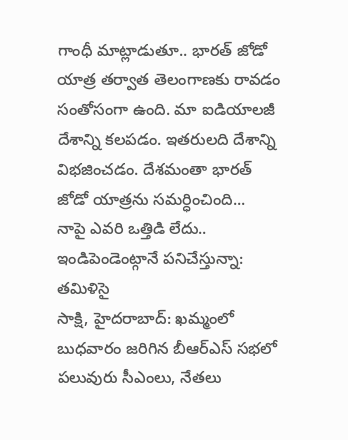గాంధీ మాట్లాడుతూ.. భారత్ జోడో యాత్ర తర్వాత తెలంగాణకు రావడం సంతోసంగా ఉంది. మా ఐడియాలజీ దేశాన్ని కలపడం. ఇతరులది దేశాన్ని విభజించడం. దేశమంతా భారత్ జోడో యాత్రను సమర్ధించింది...
నాపై ఎవరి ఒత్తిడి లేదు.. ఇండిపెండెంట్గానే పనిచేస్తున్నా: తమిళిసై
సాక్షి, హైదరాబాద్: ఖమ్మంలో బుధవారం జరిగిన బీఆర్ఎస్ సభలో పలువురు సీఎంలు, నేతలు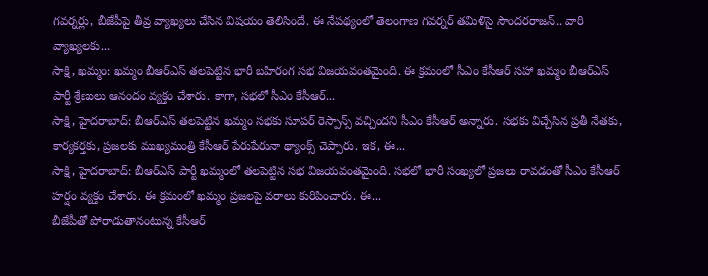గవర్నర్లు, బీజేపీపై తీవ్ర వ్యాఖ్యలు చేసిన విషయం తెలిసిందే. ఈ నేపథ్యంలో తెలంగాణ గవర్నర్ తమిళిసై సౌందరరాజన్.. వారి వ్యాఖ్యలకు...
సాక్షి, ఖమ్మం: ఖమ్మం బీఆర్ఎస్ తలపెట్టిన భారీ బహిరంగ సభ విజయవంతమైంది. ఈ క్రమంలో సీఎం కేసీఆర్ సహా ఖమ్మం బీఆర్ఎస్ పార్టీ శ్రేణులు ఆనందం వ్యక్తం చేశారు. కాగా, సభలో సీఎం కేసీఆర్...
సాక్షి, హైదరాబాద్: బీఆర్ఎస్ తలపెట్టిన ఖమ్మం సభకు సూపర్ రెస్పాన్స్ వచ్చిందని సీఎం కేసీఆర్ అన్నారు. సభకు విచ్చేసిన ప్రతీ నేతకు, కార్యకర్తకు, ప్రజలకు ముఖ్యమంత్రి కేసీఆర్ పేరుపేరునా థ్యాంక్స్ చెప్పారు. ఇక, ఈ...
సాక్షి, హైదరాబాద్: బీఆర్ఎస్ పార్టీ ఖమ్మంలో తలపెట్టిన సభ విజయవంతమైంది. సభలో భారీ సంఖ్యలో ప్రజలు రావడంతో సీఎం కేసీఆర్ హర్షం వ్యక్తం చేశారు. ఈ క్రమంలో ఖమ్మం ప్రజలపై వరాలు కురిపించారు. ఈ...
బీజేపీతో పోరాడుతానంటున్న కేసీఆర్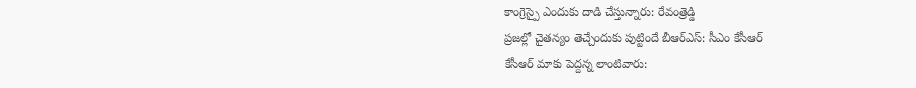కాంగ్రెస్పై ఎందుకు దాడి చేస్తున్నారు: రేవంత్రెడ్డి
ప్రజల్లో చైతన్యం తెచ్చేందుకు పుట్టిందే బీఆర్ఎస్: సీఎం కేసీఆర్
కేసీఆర్ మాకు పెద్దన్న లాంటివారు: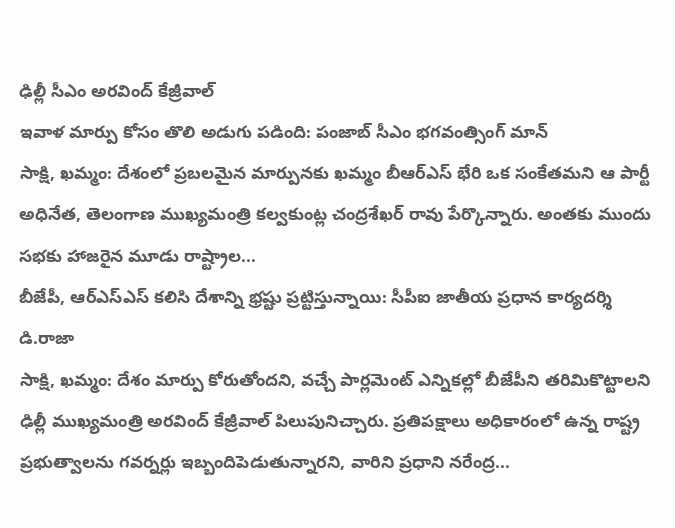ఢిల్లీ సీఎం అరవింద్ కేజ్రీవాల్
ఇవాళ మార్పు కోసం తొలి అడుగు పడింది: పంజాబ్ సీఎం భగవంత్సింగ్ మాన్
సాక్షి, ఖమ్మం: దేశంలో ప్రబలమైన మార్పునకు ఖమ్మం బీఆర్ఎస్ భేరి ఒక సంకేతమని ఆ పార్టీ అధినేత, తెలంగాణ ముఖ్యమంత్రి కల్వకుంట్ల చంద్రశేఖర్ రావు పేర్కొన్నారు. అంతకు ముందు సభకు హాజరైన మూడు రాష్ట్రాల...
బీజేపీ, ఆర్ఎస్ఎస్ కలిసి దేశాన్ని భ్రష్టు ప్రట్టిస్తున్నాయి: సీపీఐ జాతీయ ప్రధాన కార్యదర్శి డి.రాజా
సాక్షి, ఖమ్మం: దేశం మార్పు కోరుతోందని, వచ్చే పార్లమెంట్ ఎన్నికల్లో బీజేపీని తరిమికొట్టాలని ఢిల్లీ ముఖ్యమంత్రి అరవింద్ కేజ్రీవాల్ పిలుపునిచ్చారు. ప్రతిపక్షాలు అధికారంలో ఉన్న రాష్ట్ర ప్రభుత్వాలను గవర్నర్లు ఇబ్బందిపెడుతున్నారని, వారిని ప్రధాని నరేంద్ర...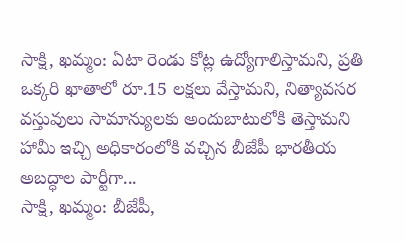సాక్షి, ఖమ్మం: ఏటా రెండు కోట్ల ఉద్యోగాలిస్తామని, ప్రతి ఒక్కరి ఖాతాలో రూ.15 లక్షలు వేస్తామని, నిత్యావసర వస్తువులు సామాన్యులకు అందుబాటులోకి తెస్తామని హామీ ఇచ్చి అధికారంలోకి వచ్చిన బీజేపీ భారతీయ అబద్ధాల పార్టీగా...
సాక్షి, ఖమ్మం: బీజేపీ,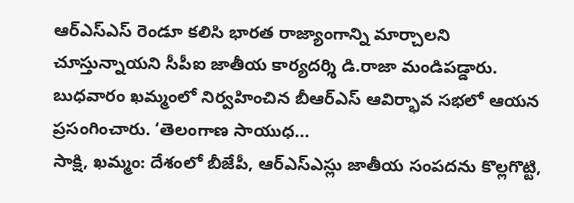ఆర్ఎస్ఎస్ రెండూ కలిసి భారత రాజ్యాంగాన్ని మార్చాలని చూస్తున్నాయని సీపీఐ జాతీయ కార్యదర్శి డి.రాజా మండిపడ్డారు. బుధవారం ఖమ్మంలో నిర్వహించిన బీఆర్ఎస్ ఆవిర్భావ సభలో ఆయన ప్రసంగించారు. ‘తెలంగాణ సాయుధ...
సాక్షి, ఖమ్మం: దేశంలో బీజేపీ, ఆర్ఎస్ఎస్లు జాతీయ సంపదను కొల్లగొట్టి,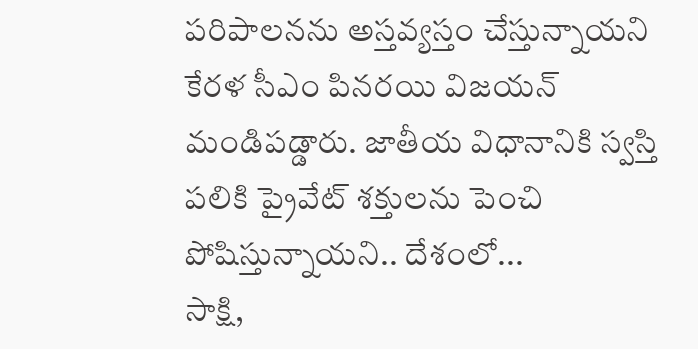పరిపాలనను అస్తవ్యస్తం చేస్తున్నాయని కేరళ సీఎం పినరయి విజయన్ మండిపడ్డారు. జాతీయ విధానానికి స్వస్తి పలికి ప్రైవేట్ శక్తులను పెంచి పోషిస్తున్నాయని.. దేశంలో...
సాక్షి,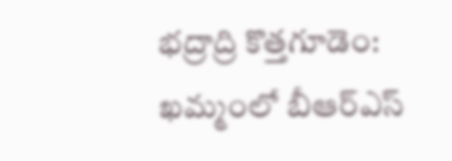భద్రాద్రి కొత్తగూడెం: ఖమ్మంలో బీఆర్ఎస్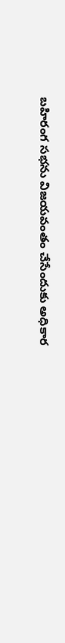బహిరంగ సభను విజయవంతం చేసేందుకు అధికార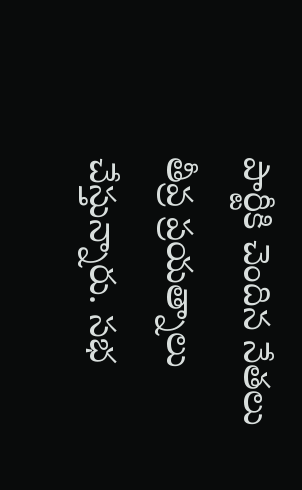పార్టీకి చెందిన నేతలు తీవ్ర ప్రయత్నాలు చేస్తున్నారు. సభ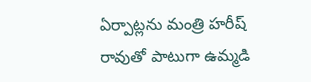ఏర్పాట్లను మంత్రి హరీష్ రావుతో పాటుగా ఉమ్మడి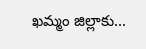ఖమ్మం జిల్లాకు...